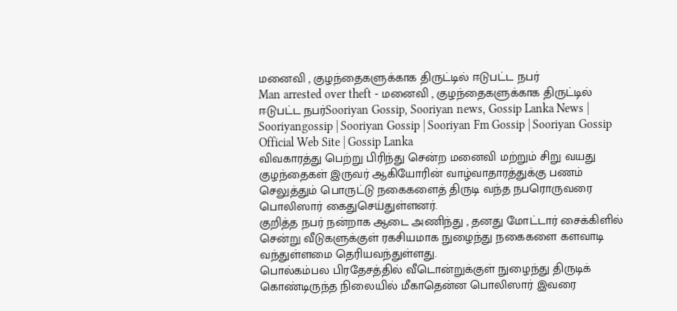மனைவி , குழந்தைகளுக்காக திருட்டில் ஈடுபட்ட நபர்
Man arrested over theft - மனைவி , குழந்தைகளுக்காக திருட்டில் ஈடுபட்ட நபர்Sooriyan Gossip, Sooriyan news, Gossip Lanka News | Sooriyangossip | Sooriyan Gossip | Sooriyan Fm Gossip | Sooriyan Gossip Official Web Site | Gossip Lanka
விவகாரத்து பெற்று பிரிந்து சென்ற மனைவி மற்றும் சிறு வயது குழந்தைகள் இருவர் ஆகியோரின் வாழ்வாதாரத்துக்கு பணம் செலுத்தும் பொருட்டு நகைகளைத் திருடி வந்த நபரொருவரை பொலிஸார் கைதுசெய்துள்ளனர்.
குறித்த நபர் நன்றாக ஆடை அணிந்து , தனது மோட்டார் சைக்கிளில் சென்று வீடுகளுக்குள் ரகசியமாக நுழைந்து நகைகளை களவாடி வந்துள்ளமை தெரியவந்துள்ளது.
பொல்கம்பல பிரதேசத்தில் வீடொன்றுக்குள் நுழைந்து திருடிக் கொண்டிருந்த நிலையில் மீகாதென்ன பொலிஸார் இவரை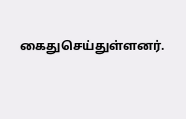கைதுசெய்துள்ளனர்.